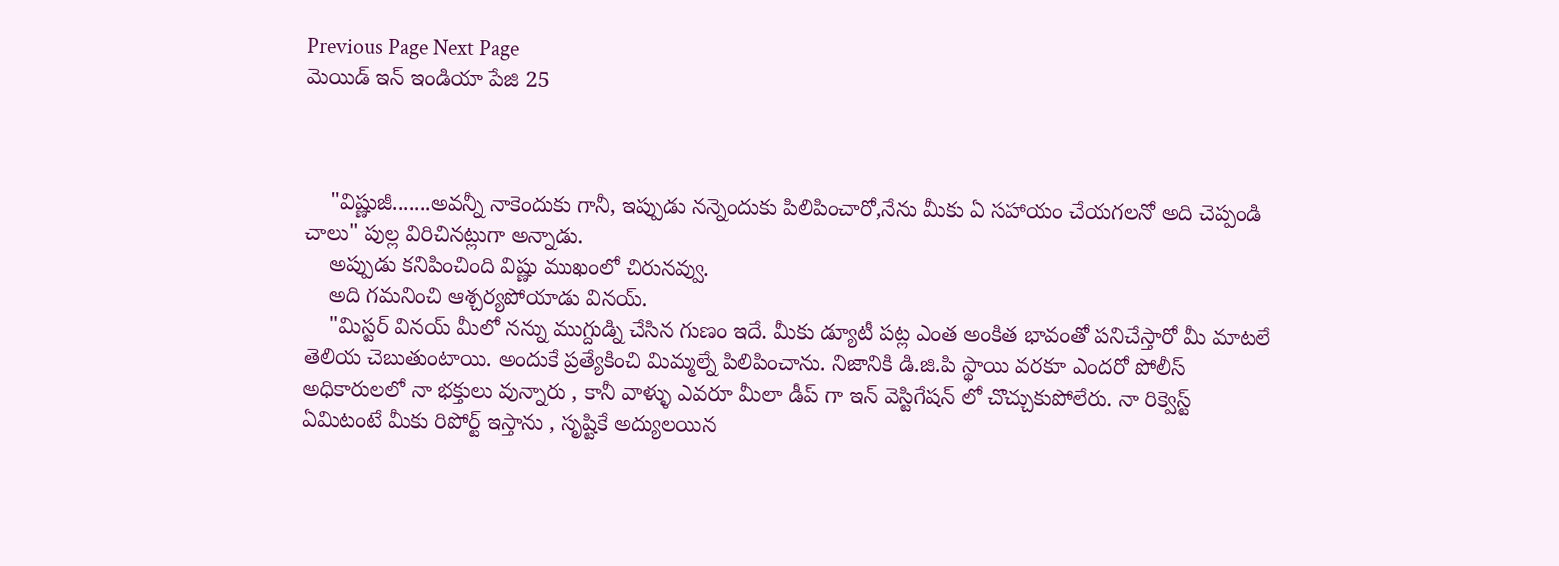Previous Page Next Page
మెయిడ్ ఇన్ ఇండియా పేజి 25



    "విష్ణుజీ.......అవన్నీ నాకెందుకు గానీ, ఇప్పుడు నన్నెందుకు పిలిపించారో,నేను మీకు ఏ సహాయం చేయగలనో అది చెప్పండి చాలు" పుల్ల విరిచినట్లుగా అన్నాడు.
    అప్పుడు కనిపించింది విష్ణు ముఖంలో చిరునవ్వు.
    అది గమనించి ఆశ్చర్యపోయాడు వినయ్.
    "మిస్టర్ వినయ్ మీలో నన్ను ముగ్దుడ్ని చేసిన గుణం ఇదే. మీకు డ్యూటీ పట్ల ఎంత అంకిత భావంతో పనిచేస్తారో మీ మాటలే తెలియ చెబుతుంటాయి. అందుకే ప్రత్యేకించి మిమ్మల్నే పిలిపించాను. నిజానికి డి.జి.పి స్థాయి వరకూ ఎందరో పోలీస్ అధికారులలో నా భక్తులు వున్నారు , కానీ వాళ్ళు ఎవరూ మీలా డీప్ గా ఇన్ వెస్టిగేషన్ లో చొచ్చుకుపోలేరు. నా రిక్వెస్ట్ ఏమిటంటే మీకు రిపోర్ట్ ఇస్తాను , సృష్టికే అద్యులయిన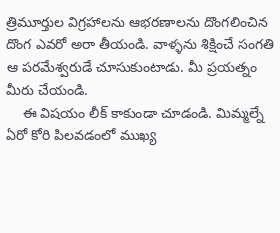త్రిమూర్తుల విగ్రహాలను ఆభరణాలను దొంగలించిన దొంగ ఎవరో అరా తీయండి. వాళ్ళను శిక్షించే సంగతి ఆ పరమేశ్వరుడే చూసుకుంటాడు. మీ ప్రయత్నం మీరు చేయండి.
    ఈ విషయం లీక్ కాకుండా చూడండి. మిమ్మల్నే ఏరో కోరి పిలవడంలో ముఖ్య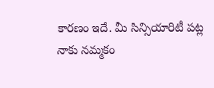కారణం ఇదే. మీ సిన్సియారిటీ పట్ల నాకు నమ్మకం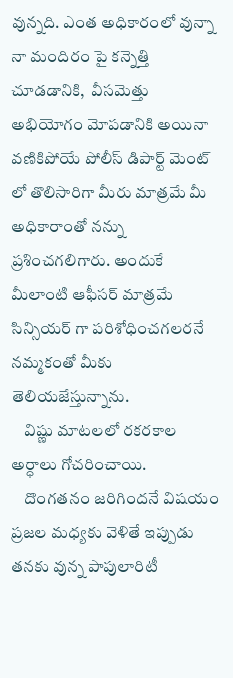వున్నది. ఎంత అధికారంలో వున్నా నా మందిరం పై కన్నెత్తి చూడడానికి,  వీసమెత్తు అభియోగం మోపడానికి అయినా వణికిపోయే పోలీస్ డిపార్ట్ మెంట్ లో తొలిసారిగా మీరు మాత్రమే మీ అధికారాంతో నన్ను ప్రశించగలిగారు. అందుకే మీలాంటి ఆఫీసర్ మాత్రమే సిన్సియర్ గా పరిశోధించగలరనే నమ్మకంతో మీకు తెలియజేస్తున్నాను.
    విష్ణు మాటలలో రకరకాల అర్ధాలు గోచరించాయి.
    దొంగతనం జరిగిందనే విషయం ప్రజల మధ్యకు వెళితే ఇప్పుడు తనకు వున్న పాపులారిటీ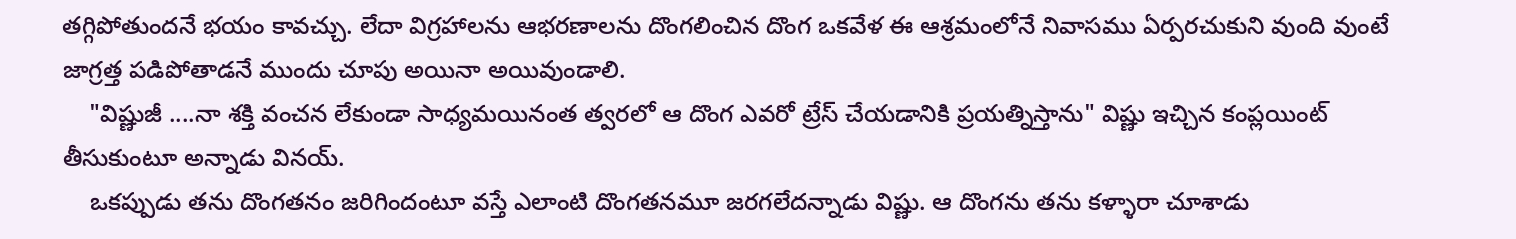తగ్గిపోతుందనే భయం కావచ్చు. లేదా విగ్రహాలను ఆభరణాలను దొంగలించిన దొంగ ఒకవేళ ఈ ఆశ్రమంలోనే నివాసము ఏర్పరచుకుని వుంది వుంటే జాగ్రత్త పడిపోతాడనే ముందు చూపు అయినా అయివుండాలి.
    "విష్ణుజీ ....నా శక్తి వంచన లేకుండా సాధ్యమయినంత త్వరలో ఆ దొంగ ఎవరో ట్రేస్ చేయడానికి ప్రయత్నిస్తాను" విష్ణు ఇచ్చిన కంప్లయింట్ తీసుకుంటూ అన్నాడు వినయ్.
    ఒకప్పుడు తను దొంగతనం జరిగిందంటూ వస్తే ఎలాంటి దొంగతనమూ జరగలేదన్నాడు విష్ణు. ఆ దొంగను తను కళ్ళారా చూశాడు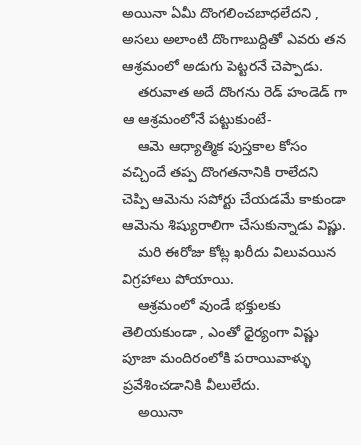అయినా ఏమీ దొంగలించబాధలేదని , అసలు అలాంటి దొంగాబుద్దితో ఎవరు తన ఆశ్రమంలో అడుగు పెట్టరనే చెప్పాడు.
    తరువాత అదే దొంగను రెడ్ హండెడ్ గా ఆ ఆశ్రమంలోనే పట్టుకుంటే-
    ఆమె ఆధ్యాత్మిక పుస్తకాల కోసం వచ్చిందే తప్ప దొంగతనానికి రాలేదని చెప్పి ఆమెను సపోర్టు చేయడమే కాకుండా ఆమెను శిష్యురాలిగా చేసుకున్నాడు విష్ణు.
    మరి ఈరోజు కోట్ల ఖరీదు విలువయిన విగ్రహాలు పోయాయి.
    ఆశ్రమంలో వుండే భక్తులకు తెలియకుండా , ఎంతో ధైర్యంగా విష్ణు పూజా మందిరంలోకి పరాయివాళ్ళు ప్రవేశించడానికి వీలులేదు.
    అయినా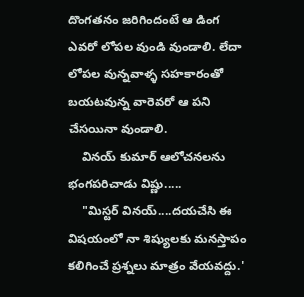దొంగతనం జరిగిందంటే ఆ డింగ ఎవరో లోపల వుండి వుండాలి. లేదా లోపల వున్నవాళ్ళ సహకారంతో బయటవున్న వారెవరో ఆ పని చేసయినా వుండాలి.
    వినయ్ కుమార్ ఆలోచనలను భంగపరిచాడు విష్ణు.....
    "మిస్టర్ వినయ్....దయచేసి ఈ విషయంలో నా శిష్యులకు మనస్తాపం కలిగించే ప్రశ్నలు మాత్రం వేయవద్దు.'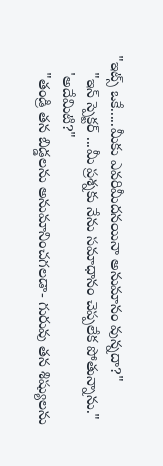"ఇట్స్ ఒకే.....మీకు ఎవరిమీదనయినా అనుమానం వున్నదా?"
    "ఇన్ స్పెక్టర్ ...మీ ప్రశ్నకు నేను సమాధానం చెప్పలేక పోతున్నాను."
    'అదేమిటి?"
    "తండ్రి తన బిడ్డలను అనుమానించగలడా- గురువు తన శిష్యులను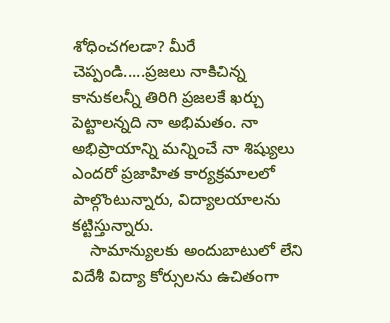శోధించగలడా? మీరే చెప్పండి.....ప్రజలు నాకిచిన్న కానుకలన్నీ తిరిగి ప్రజలకే ఖర్చు పెట్టాలన్నది నా అభిమతం. నా అభిప్రాయాన్ని మన్నించే నా శిష్యులు ఎందరో ప్రజాహిత కార్యక్రమాలలో పాల్గొంటున్నారు, విద్యాలయాలను కట్టిస్తున్నారు.
    సామాన్యులకు అందుబాటులో లేని విదేశీ విద్యా కోర్సులను ఉచితంగా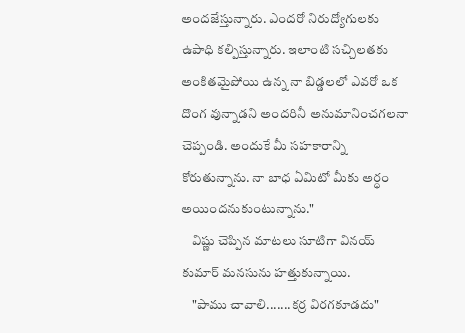అందజేస్తున్నారు. ఎందరో నిరుద్యోగులకు ఉపాధి కల్పిస్తున్నారు. ఇలాంటి సచ్చిలతకు అంకితమైపోయి ఉన్న నా బిడ్డలలో ఎవరో ఒక దొంగ వున్నాడని అందరినీ అనుమానించగలనా చెప్పండి. అందుకే మీ సహకారాన్ని కోరుతున్నాను. నా బాధ ఏమిటో మీకు అర్ధం అయిందనుకుంటున్నాను."
    విష్ణు చెప్పిన మాటలు సూటిగా వినయ్ కుమార్ మనసును హత్తుకున్నాయి.
    "పాము చావాలి.......కర్ర విరగకూడదు"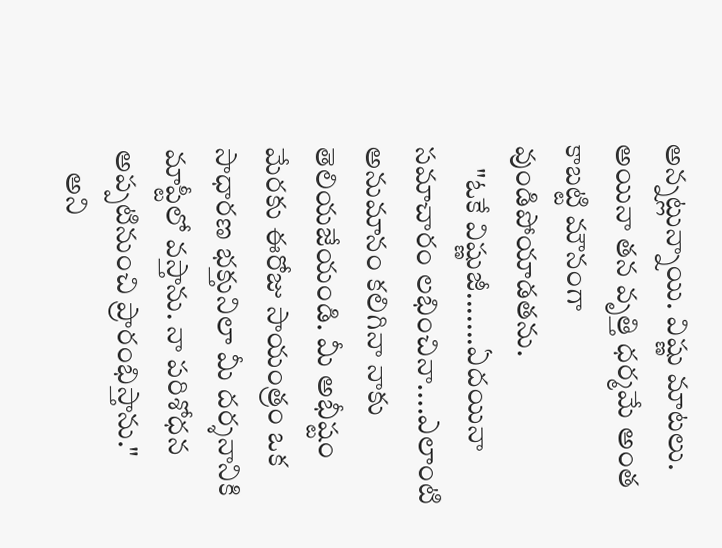అన్నట్లున్నాయి. విష్ణు మాటలు. అయినా తన వృత్తి ధర్మమే అంత కాబట్టి మౌనంగా వుండిపోయాడతను.
    "ఓకే విష్ణుజీ.......ఏదయినా సమాచారం లభించినా....ఎలాంటి అనుమానం కలిగినా నాకు తెలియజేయండి. మీ అభీష్టం మేరకు ఈరోజు సాయంత్రం ఒక సాధారణ భక్తునిలా మీ దర్శనానికి మాప్టీలో వస్తాను. నా పరిశోధన అప్పటినుంచి ప్రారంభిస్తాను."
    అని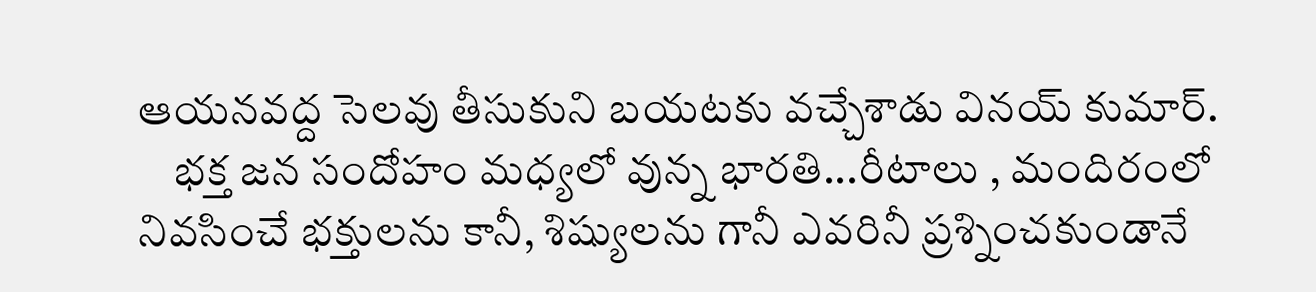ఆయనవద్ద సెలవు తీసుకుని బయటకు వచ్చేశాడు వినయ్ కుమార్.
    భక్త జన సందోహం మధ్యలో వున్న భారతి...రీటాలు , మందిరంలో నివసించే భక్తులను కానీ, శిష్యులను గానీ ఎవరినీ ప్రశ్నించకుండానే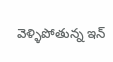వెళ్ళిపోతున్న ఇన్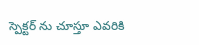స్పెక్టర్ ను చూస్తూ ఎవరికి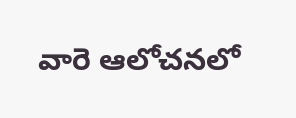వారె ఆలోచనలో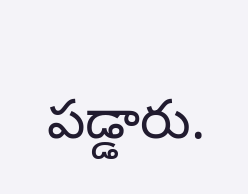పడ్డారు.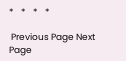*    *    *    *

 Previous Page Next Page